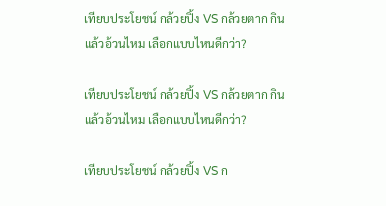เทียบประโยชน์ กล้วยปิ้ง VS กล้วยตาก กินแล้วอ้วนไหม เลือกแบบไหนดีกว่า?

เทียบประโยชน์ กล้วยปิ้ง VS กล้วยตาก กินแล้วอ้วนไหม เลือกแบบไหนดีกว่า?

เทียบประโยชน์ กล้วยปิ้ง VS ก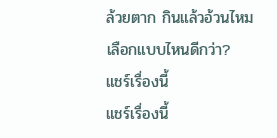ล้วยตาก กินแล้วอ้วนไหม เลือกแบบไหนดีกว่า?
แชร์เรื่องนี้
แชร์เรื่องนี้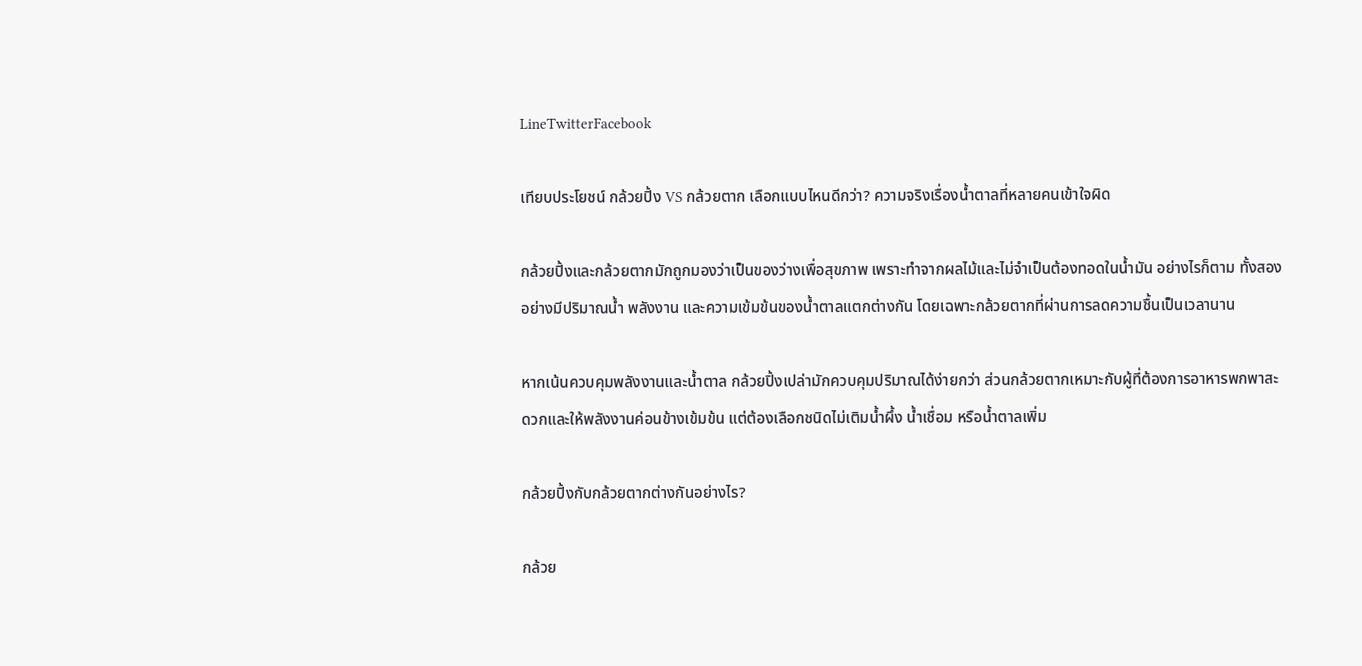LineTwitterFacebook

เทียบประโยชน์ กล้วยปิ้ง VS กล้วยตาก เลือกแบบไหนดีกว่า? ความจริงเรื่องน้ำตาลที่หลายคนเข้าใจผิด

กล้วยปิ้งและกล้วยตากมักถูกมองว่าเป็นของว่างเพื่อสุขภาพ เพราะทำจากผลไม้และไม่จำเป็นต้องทอดในน้ำมัน อย่างไรก็ตาม ทั้งสองอย่างมีปริมาณน้ำ พลังงาน และความเข้มข้นของน้ำตาลแตกต่างกัน โดยเฉพาะกล้วยตากที่ผ่านการลดความชื้นเป็นเวลานาน

หากเน้นควบคุมพลังงานและน้ำตาล กล้วยปิ้งเปล่ามักควบคุมปริมาณได้ง่ายกว่า ส่วนกล้วยตากเหมาะกับผู้ที่ต้องการอาหารพกพาสะดวกและให้พลังงานค่อนข้างเข้มข้น แต่ต้องเลือกชนิดไม่เติมน้ำผึ้ง น้ำเชื่อม หรือน้ำตาลเพิ่ม

กล้วยปิ้งกับกล้วยตากต่างกันอย่างไร?

กล้วย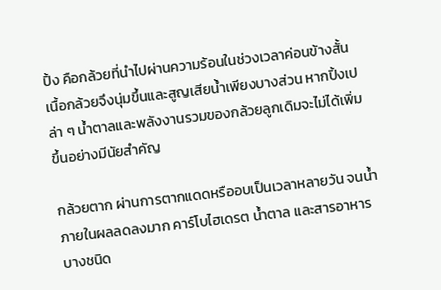ปิ้ง คือกล้วยที่นำไปผ่านความร้อนในช่วงเวลาค่อนข้างสั้น เนื้อกล้วยจึงนุ่มขึ้นและสูญเสียน้ำเพียงบางส่วน หากปิ้งเปล่า ๆ น้ำตาลและพลังงานรวมของกล้วยลูกเดิมจะไม่ได้เพิ่มขึ้นอย่างมีนัยสำคัญ

กล้วยตาก ผ่านการตากแดดหรืออบเป็นเวลาหลายวัน จนน้ำภายในผลลดลงมาก คาร์โบไฮเดรต น้ำตาล และสารอาหารบางชนิด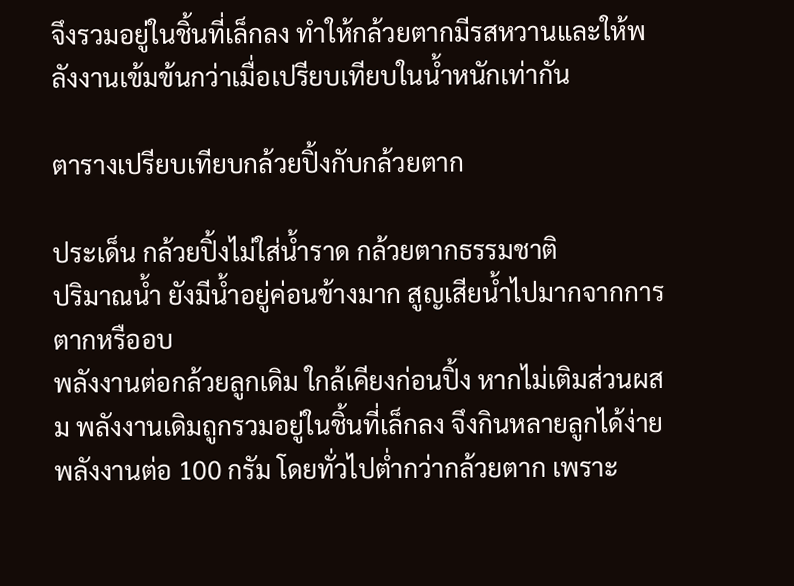จึงรวมอยู่ในชิ้นที่เล็กลง ทำให้กล้วยตากมีรสหวานและให้พลังงานเข้มข้นกว่าเมื่อเปรียบเทียบในน้ำหนักเท่ากัน

ตารางเปรียบเทียบกล้วยปิ้งกับกล้วยตาก

ประเด็น กล้วยปิ้งไม่ใส่น้ำราด กล้วยตากธรรมชาติ
ปริมาณน้ำ ยังมีน้ำอยู่ค่อนข้างมาก สูญเสียน้ำไปมากจากการตากหรืออบ
พลังงานต่อกล้วยลูกเดิม ใกล้เคียงก่อนปิ้ง หากไม่เติมส่วนผสม พลังงานเดิมถูกรวมอยู่ในชิ้นที่เล็กลง จึงกินหลายลูกได้ง่าย
พลังงานต่อ 100 กรัม โดยทั่วไปต่ำกว่ากล้วยตาก เพราะ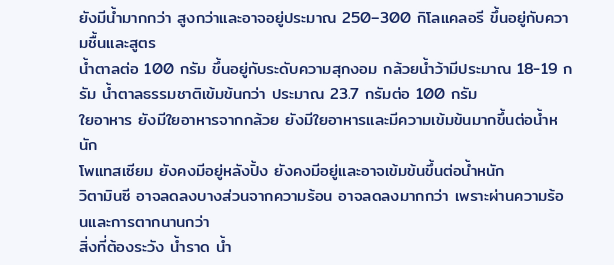ยังมีน้ำมากกว่า สูงกว่าและอาจอยู่ประมาณ 250–300 กิโลแคลอรี ขึ้นอยู่กับความชื้นและสูตร
น้ำตาลต่อ 100 กรัม ขึ้นอยู่กับระดับความสุกงอม กล้วยน้ำว้ามีประมาณ 18-19 กรัม น้ำตาลธรรมชาติเข้มข้นกว่า ประมาณ 23.7 กรัมต่อ 100 กรัม
ใยอาหาร ยังมีใยอาหารจากกล้วย ยังมีใยอาหารและมีความเข้มข้นมากขึ้นต่อน้ำหนัก
โพแทสเซียม ยังคงมีอยู่หลังปิ้ง ยังคงมีอยู่และอาจเข้มข้นขึ้นต่อน้ำหนัก
วิตามินซี อาจลดลงบางส่วนจากความร้อน อาจลดลงมากกว่า เพราะผ่านความร้อนและการตากนานกว่า
สิ่งที่ต้องระวัง น้ำราด น้ำ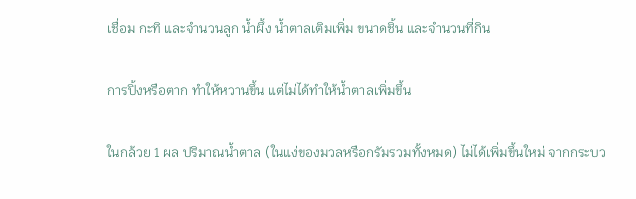เชื่อม กะทิ และจำนวนลูก น้ำผึ้ง น้ำตาลเติมเพิ่ม ขนาดชิ้น และจำนวนที่กิน

การปิ้งหรือตาก ทำให้หวานขึ้น แต่ไม่ได้ทำให้น้ำตาลเพิ่มขึ้น

ในกล้วย 1 ผล ปริมาณน้ำตาล (ในแง่ของมวลหรือกรัมรวมทั้งหมด) ไม่ได้เพิ่มขึ้นใหม่ จากกระบว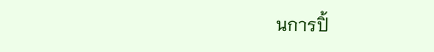นการปิ้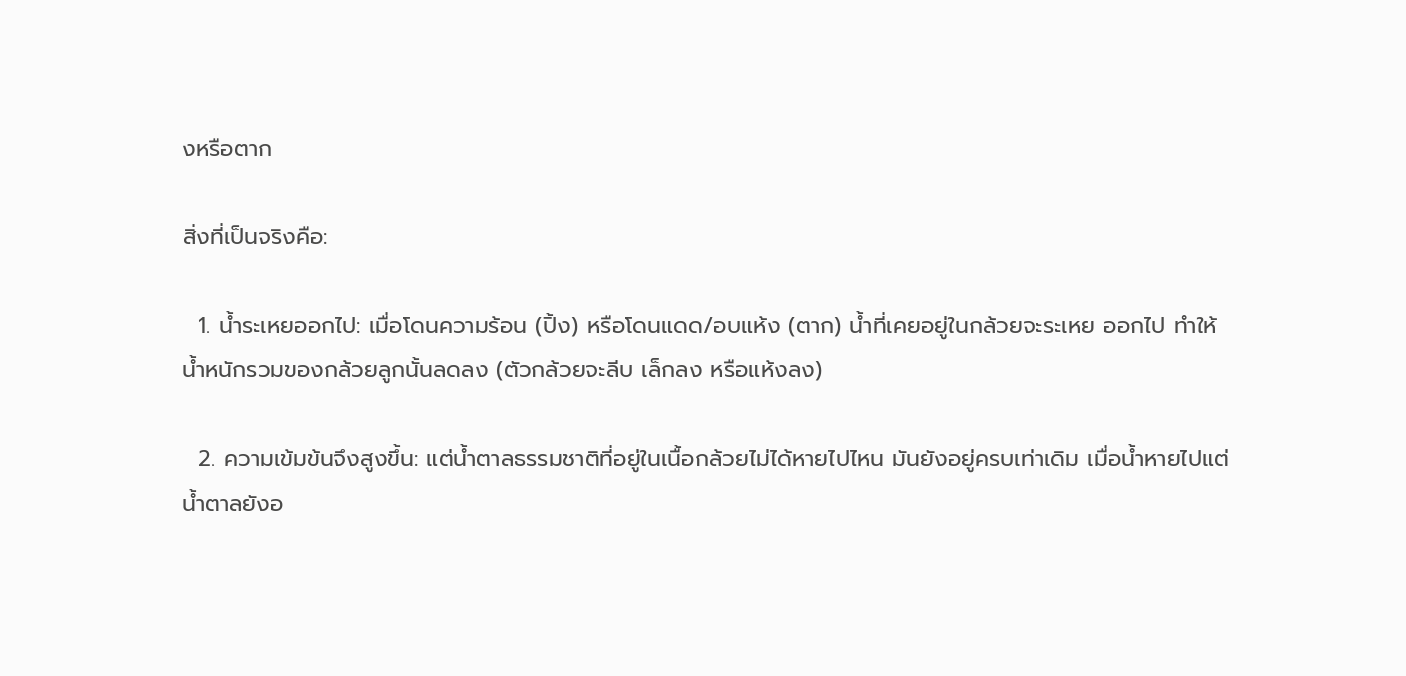งหรือตาก

สิ่งที่เป็นจริงคือ:

  1. น้ำระเหยออกไป: เมื่อโดนความร้อน (ปิ้ง) หรือโดนแดด/อบแห้ง (ตาก) น้ำที่เคยอยู่ในกล้วยจะระเหย ออกไป ทำให้น้ำหนักรวมของกล้วยลูกนั้นลดลง (ตัวกล้วยจะลีบ เล็กลง หรือแห้งลง)

  2. ความเข้มข้นจึงสูงขึ้น: แต่น้ำตาลธรรมชาติที่อยู่ในเนื้อกล้วยไม่ได้หายไปไหน มันยังอยู่ครบเท่าเดิม เมื่อน้ำหายไปแต่น้ำตาลยังอ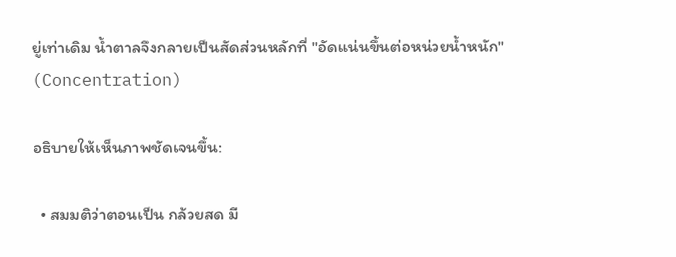ยู่เท่าเดิม น้ำตาลจึงกลายเป็นสัดส่วนหลักที่ "อัดแน่นขึ้นต่อหน่วยน้ำหนัก" (Concentration)

อธิบายให้เห็นภาพชัดเจนขึ้น:

  • สมมติว่าตอนเป็น กล้วยสด มี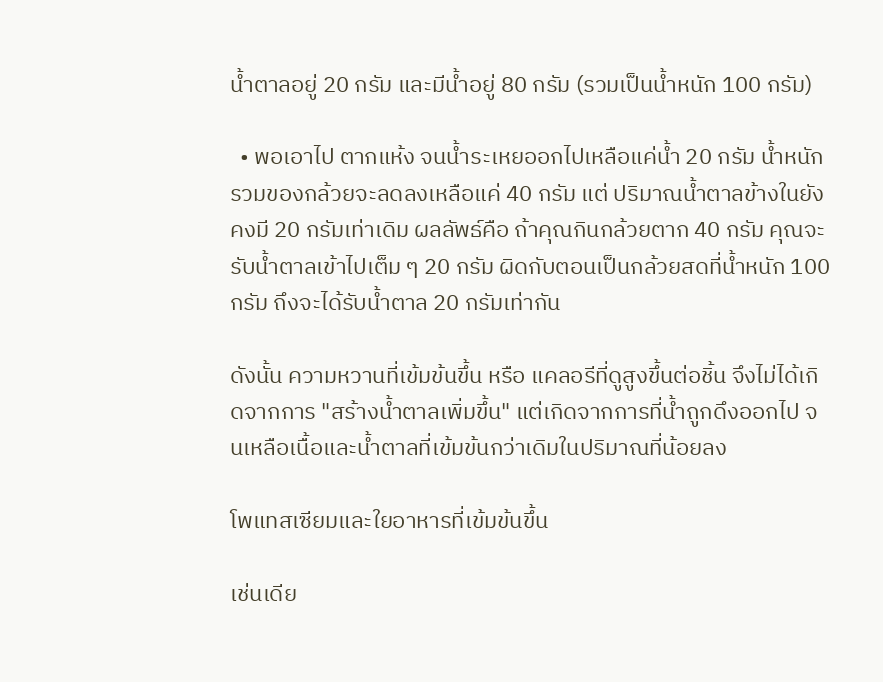น้ำตาลอยู่ 20 กรัม และมีน้ำอยู่ 80 กรัม (รวมเป็นน้ำหนัก 100 กรัม)

  • พอเอาไป ตากแห้ง จนน้ำระเหยออกไปเหลือแค่น้ำ 20 กรัม น้ำหนักรวมของกล้วยจะลดลงเหลือแค่ 40 กรัม แต่ ปริมาณน้ำตาลข้างในยังคงมี 20 กรัมเท่าเดิม ผลลัพธ์คือ ถ้าคุณกินกล้วยตาก 40 กรัม คุณจะรับน้ำตาลเข้าไปเต็ม ๆ 20 กรัม ผิดกับตอนเป็นกล้วยสดที่น้ำหนัก 100 กรัม ถึงจะได้รับน้ำตาล 20 กรัมเท่ากัน

ดังนั้น ความหวานที่เข้มข้นขึ้น หรือ แคลอรีที่ดูสูงขึ้นต่อชิ้น จึงไม่ได้เกิดจากการ "สร้างน้ำตาลเพิ่มขึ้น" แต่เกิดจากการที่น้ำถูกดึงออกไป จนเหลือเนื้อและน้ำตาลที่เข้มข้นกว่าเดิมในปริมาณที่น้อยลง

โพแทสเซียมและใยอาหารที่เข้มข้นขึ้น

เช่นเดีย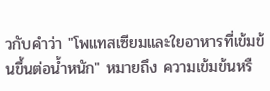วกับคำว่า "โพแทสเซียมและใยอาหารที่เข้มข้นขึ้นต่อน้ำหนัก" หมายถึง ความเข้มข้นหรื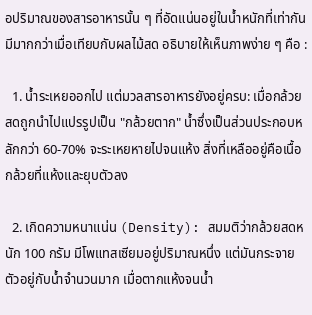อปริมาณของสารอาหารนั้น ๆ ที่อัดแน่นอยู่ในน้ำหนักที่เท่ากัน มีมากกว่าเมื่อเทียบกับผลไม้สด อธิบายให้เห็นภาพง่าย ๆ คือ :

  1. น้ำระเหยออกไป แต่มวลสารอาหารยังอยู่ครบ: เมื่อกล้วยสดถูกนำไปแปรรูปเป็น "กล้วยตาก" น้ำซึ่งเป็นส่วนประกอบหลักกว่า 60-70% จะระเหยหายไปจนแห้ง สิ่งที่เหลืออยู่คือเนื้อกล้วยที่แห้งและยุบตัวลง

  2. เกิดความหนาแน่น (Density): สมมติว่ากล้วยสดหนัก 100 กรัม มีโพแทสเซียมอยู่ปริมาณหนึ่ง แต่มันกระจายตัวอยู่กับน้ำจำนวนมาก เมื่อตากแห้งจนน้ำ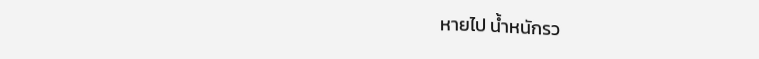หายไป น้ำหนักรว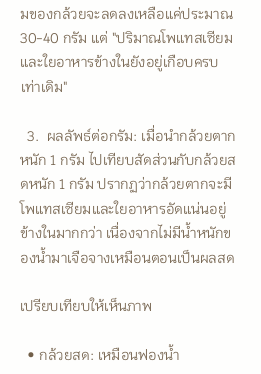มของกล้วยจะลดลงเหลือแค่ประมาณ 30-40 กรัม แต่ "ปริมาณโพแทสเซียมและใยอาหารข้างในยังอยู่เกือบครบเท่าเดิม"

  3.  ผลลัพธ์ต่อกรัม: เมื่อนำกล้วยตากหนัก 1 กรัม ไปเทียบสัดส่วนกับกล้วยสดหนัก 1 กรัม ปรากฏว่ากล้วยตากจะมีโพแทสเซียมและใยอาหารอัดแน่นอยู่ข้างในมากกว่า เนื่องจากไม่มีน้ำหนักของน้ำมาเจือจางเหมือนตอนเป็นผลสด

เปรียบเทียบให้เห็นภาพ

  • กล้วยสด: เหมือนฟองน้ำ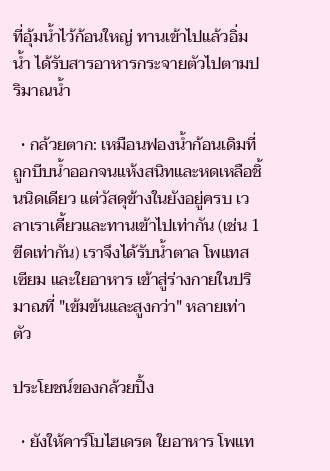ที่อุ้มน้ำไว้ก้อนใหญ่ ทานเข้าไปแล้วอิ่มน้ำ ได้รับสารอาหารกระจายตัวไปตามปริมาณน้ำ

  • กล้วยตาก: เหมือนฟองน้ำก้อนเดิมที่ถูกบีบน้ำออกจนแห้งสนิทและหดเหลือชิ้นนิดเดียว แต่วัสดุข้างในยังอยู่ครบ เวลาเราเคี้ยวและทานเข้าไปเท่ากัน (เช่น 1 ขีดเท่ากัน) เราจึงได้รับน้ำตาล โพแทสเซียม และใยอาหาร เข้าสู่ร่างกายในปริมาณที่ "เข้มข้นและสูงกว่า" หลายเท่าตัว

ประโยชน์ของกล้วยปิ้ง

  • ยังให้คาร์โบไฮเดรต ใยอาหาร โพแท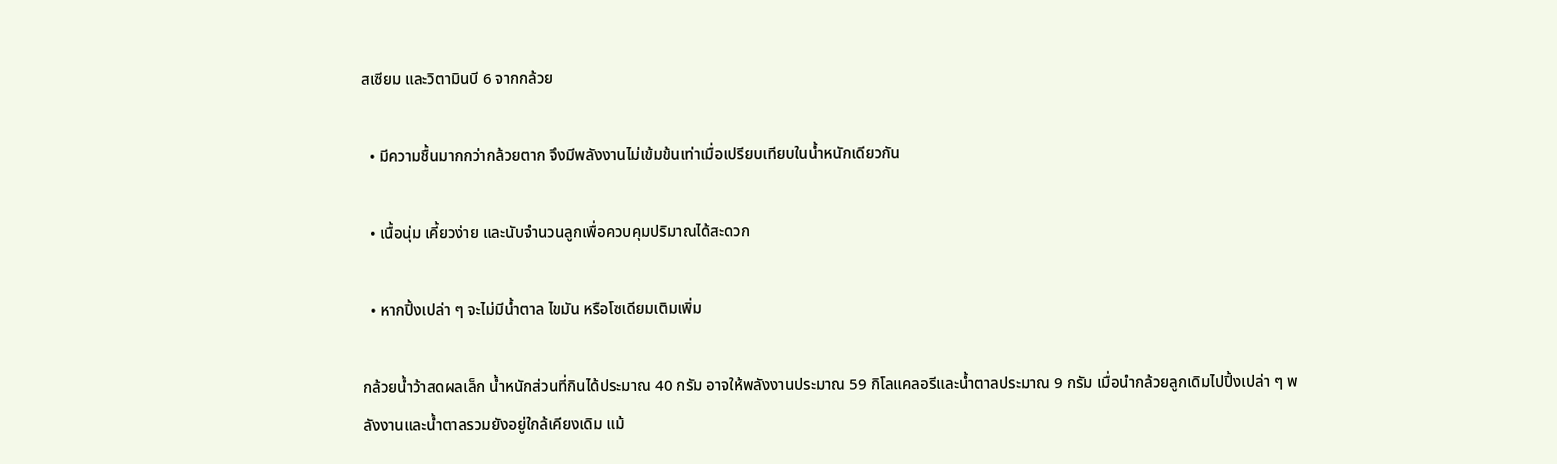สเซียม และวิตามินบี 6 จากกล้วย

  • มีความชื้นมากกว่ากล้วยตาก จึงมีพลังงานไม่เข้มข้นเท่าเมื่อเปรียบเทียบในน้ำหนักเดียวกัน

  • เนื้อนุ่ม เคี้ยวง่าย และนับจำนวนลูกเพื่อควบคุมปริมาณได้สะดวก

  • หากปิ้งเปล่า ๆ จะไม่มีน้ำตาล ไขมัน หรือโซเดียมเติมเพิ่ม

กล้วยน้ำว้าสดผลเล็ก น้ำหนักส่วนที่กินได้ประมาณ 40 กรัม อาจให้พลังงานประมาณ 59 กิโลแคลอรีและน้ำตาลประมาณ 9 กรัม เมื่อนำกล้วยลูกเดิมไปปิ้งเปล่า ๆ พลังงานและน้ำตาลรวมยังอยู่ใกล้เคียงเดิม แม้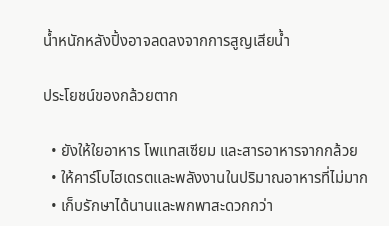น้ำหนักหลังปิ้งอาจลดลงจากการสูญเสียน้ำ

ประโยชน์ของกล้วยตาก

  • ยังให้ใยอาหาร โพแทสเซียม และสารอาหารจากกล้วย
  • ให้คาร์โบไฮเดรตและพลังงานในปริมาณอาหารที่ไม่มาก
  • เก็บรักษาได้นานและพกพาสะดวกกว่า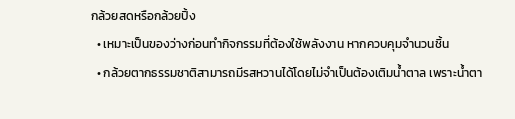กล้วยสดหรือกล้วยปิ้ง
  • เหมาะเป็นของว่างก่อนทำกิจกรรมที่ต้องใช้พลังงาน หากควบคุมจำนวนชิ้น
  • กล้วยตากธรรมชาติสามารถมีรสหวานได้โดยไม่จำเป็นต้องเติมน้ำตาล เพราะน้ำตา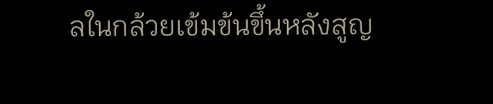ลในกล้วยเข้มข้นขึ้นหลังสูญ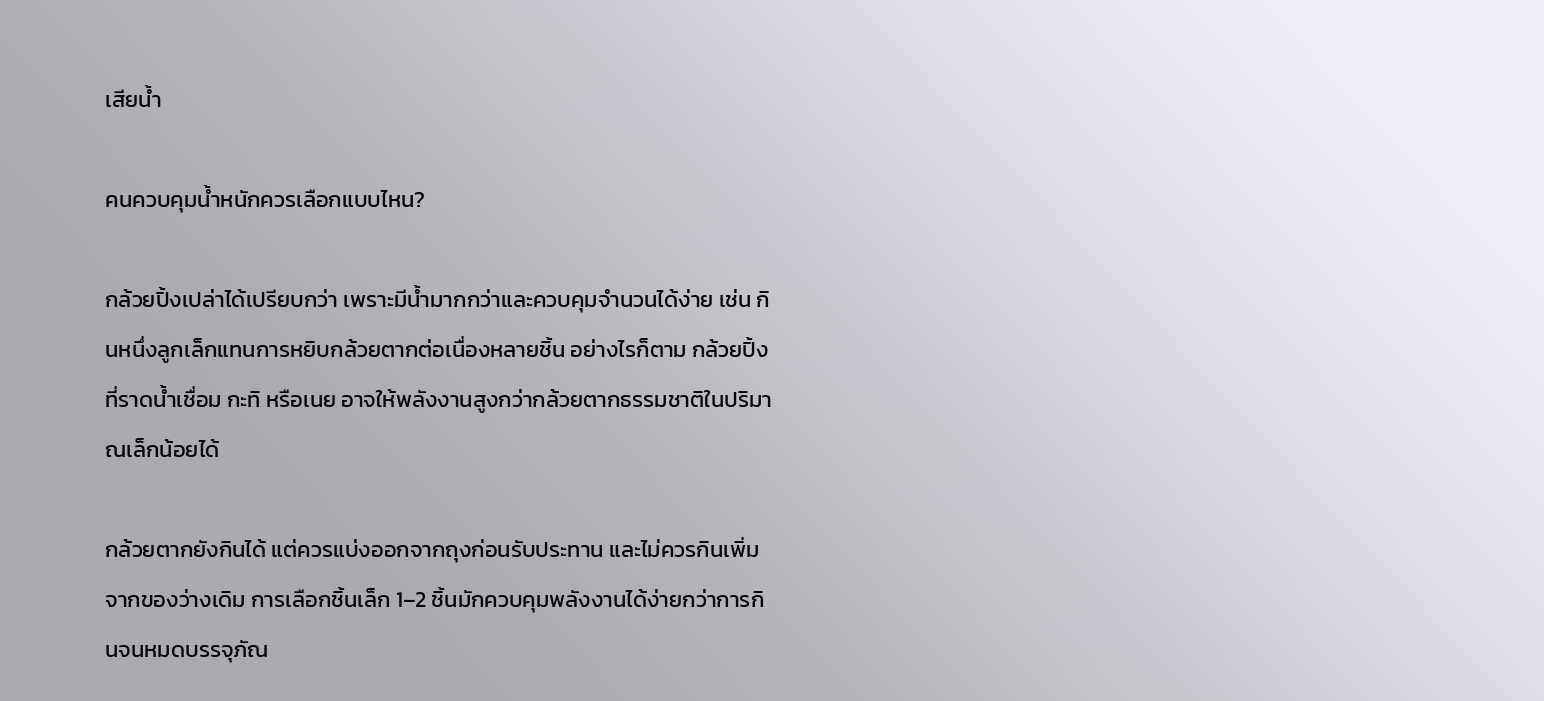เสียน้ำ

คนควบคุมน้ำหนักควรเลือกแบบไหน?

กล้วยปิ้งเปล่าได้เปรียบกว่า เพราะมีน้ำมากกว่าและควบคุมจำนวนได้ง่าย เช่น กินหนึ่งลูกเล็กแทนการหยิบกล้วยตากต่อเนื่องหลายชิ้น อย่างไรก็ตาม กล้วยปิ้งที่ราดน้ำเชื่อม กะทิ หรือเนย อาจให้พลังงานสูงกว่ากล้วยตากธรรมชาติในปริมาณเล็กน้อยได้

กล้วยตากยังกินได้ แต่ควรแบ่งออกจากถุงก่อนรับประทาน และไม่ควรกินเพิ่มจากของว่างเดิม การเลือกชิ้นเล็ก 1–2 ชิ้นมักควบคุมพลังงานได้ง่ายกว่าการกินจนหมดบรรจุภัณ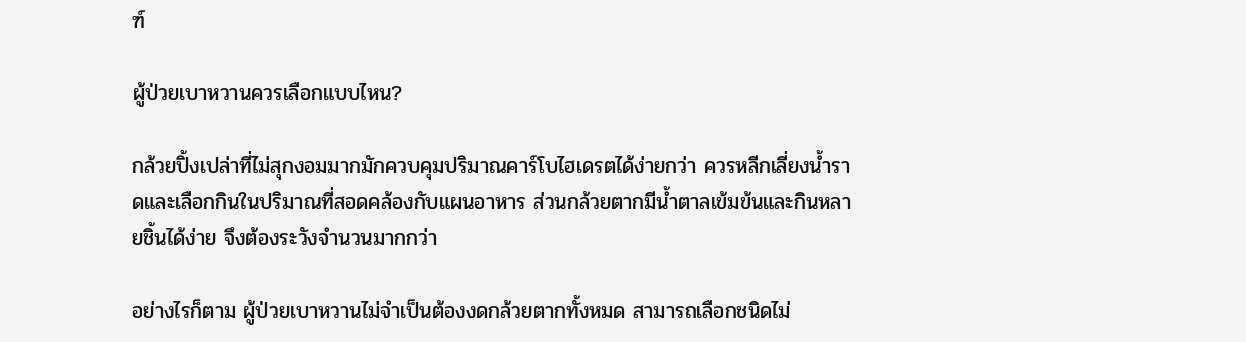ฑ์

ผู้ป่วยเบาหวานควรเลือกแบบไหน?

กล้วยปิ้งเปล่าที่ไม่สุกงอมมากมักควบคุมปริมาณคาร์โบไฮเดรตได้ง่ายกว่า ควรหลีกเลี่ยงน้ำราดและเลือกกินในปริมาณที่สอดคล้องกับแผนอาหาร ส่วนกล้วยตากมีน้ำตาลเข้มข้นและกินหลายชิ้นได้ง่าย จึงต้องระวังจำนวนมากกว่า

อย่างไรก็ตาม ผู้ป่วยเบาหวานไม่จำเป็นต้องงดกล้วยตากทั้งหมด สามารถเลือกชนิดไม่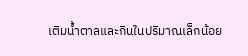เติมน้ำตาลและกินในปริมาณเล็กน้อย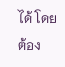ได้ โดยต้อง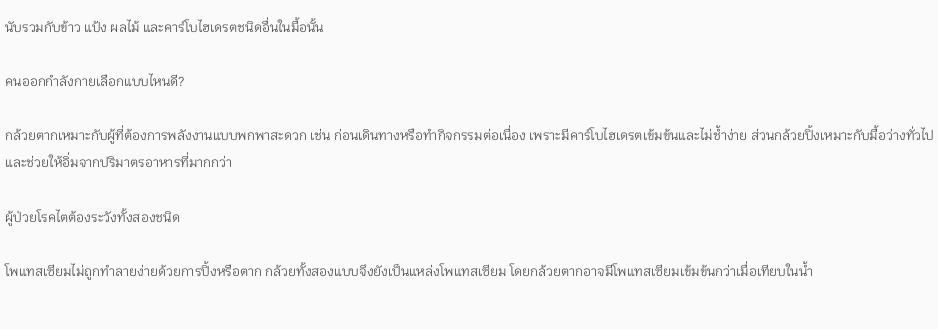นับรวมกับข้าว แป้ง ผลไม้ และคาร์โบไฮเดรตชนิดอื่นในมื้อนั้น

คนออกกำลังกายเลือกแบบไหนดี?

กล้วยตากเหมาะกับผู้ที่ต้องการพลังงานแบบพกพาสะดวก เช่น ก่อนเดินทางหรือทำกิจกรรมต่อเนื่อง เพราะมีคาร์โบไฮเดรตเข้มข้นและไม่ช้ำง่าย ส่วนกล้วยปิ้งเหมาะกับมื้อว่างทั่วไป และช่วยให้อิ่มจากปริมาตรอาหารที่มากกว่า

ผู้ป่วยโรคไตต้องระวังทั้งสองชนิด

โพแทสเซียมไม่ถูกทำลายง่ายด้วยการปิ้งหรือตาก กล้วยทั้งสองแบบจึงยังเป็นแหล่งโพแทสเซียม โดยกล้วยตากอาจมีโพแทสเซียมเข้มข้นกว่าเมื่อเทียบในน้ำ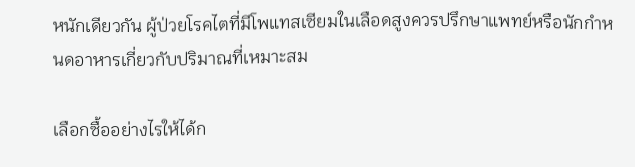หนักเดียวกัน ผู้ป่วยโรคไตที่มีโพแทสเซียมในเลือดสูงควรปรึกษาแพทย์หรือนักกำหนดอาหารเกี่ยวกับปริมาณที่เหมาะสม

เลือกซื้ออย่างไรให้ได้ก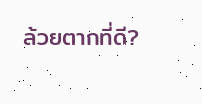ล้วยตากที่ดี?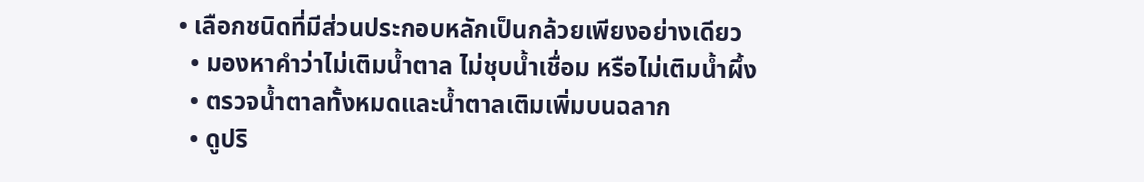• เลือกชนิดที่มีส่วนประกอบหลักเป็นกล้วยเพียงอย่างเดียว
  • มองหาคำว่าไม่เติมน้ำตาล ไม่ชุบน้ำเชื่อม หรือไม่เติมน้ำผึ้ง
  • ตรวจน้ำตาลทั้งหมดและน้ำตาลเติมเพิ่มบนฉลาก
  • ดูปริ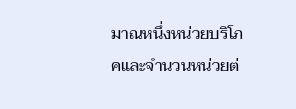มาณหนึ่งหน่วยบริโภคและจำนวนหน่วยต่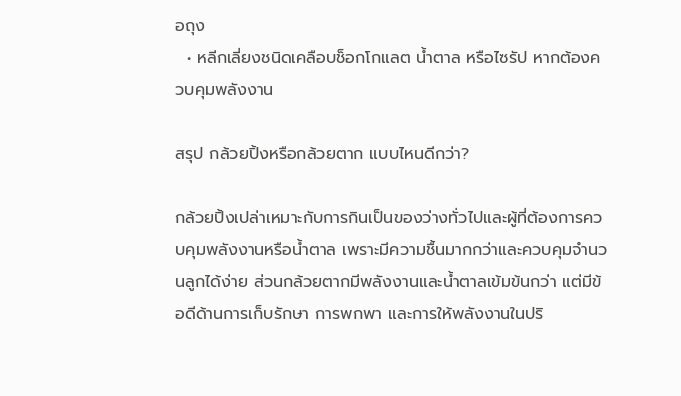อถุง
  • หลีกเลี่ยงชนิดเคลือบช็อกโกแลต น้ำตาล หรือไซรัป หากต้องควบคุมพลังงาน

สรุป กล้วยปิ้งหรือกล้วยตาก แบบไหนดีกว่า?

กล้วยปิ้งเปล่าเหมาะกับการกินเป็นของว่างทั่วไปและผู้ที่ต้องการควบคุมพลังงานหรือน้ำตาล เพราะมีความชื้นมากกว่าและควบคุมจำนวนลูกได้ง่าย ส่วนกล้วยตากมีพลังงานและน้ำตาลเข้มข้นกว่า แต่มีข้อดีด้านการเก็บรักษา การพกพา และการให้พลังงานในปริ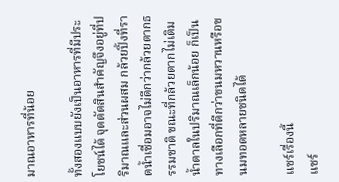มาณอาหารที่น้อย

ทั้งสองแบบยังเป็นอาหารที่มีประโยชน์ได้ จุดตัดสินสำคัญจึงอยู่ที่ปริมาณและส่วนผสม กล้วยปิ้งที่ราดน้ำเชื่อมอาจไม่ดีกว่ากล้วยตากธรรมชาติ ขณะที่กล้วยตากไม่เติมน้ำตาลในปริมาณเล็กน้อย ก็เป็นทางเลือกที่ดีกว่าขนมหวานหรือขนมทอดหลายชนิดได้

แชร์เรื่องนี้
แชร์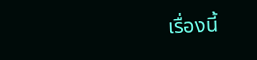เรื่องนี้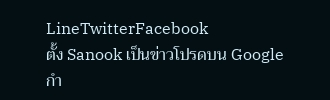LineTwitterFacebook
ตั้ง Sanook เป็นข่าวโปรดบน Google
กำ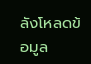ลังโหลดข้อมูล